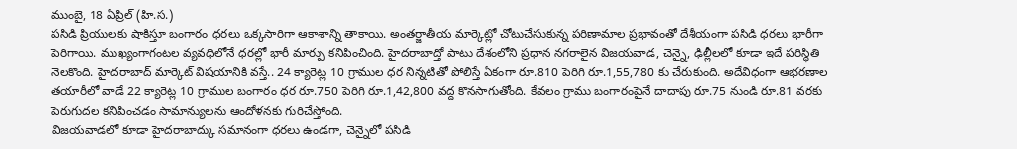ముంబై, 18 ఏప్రిల్ (హి.స.)
పసిడి ప్రియులకు షాకిస్తూ బంగారం ధరలు ఒక్కసారిగా ఆకాశాన్ని తాకాయి. అంతర్జాతీయ మార్కెట్లో చోటుచేసుకున్న పరిణామాల ప్రభావంతో దేశీయంగా పసిడి ధరలు భారీగా పెరిగాయి. ముఖ్యంగాగంటల వ్యవధిలోనే ధరల్లో భారీ మార్పు కనిపించింది. హైదరాబాద్తో పాటు దేశంలోని ప్రధాన నగరాలైన విజయవాడ, చెన్నై, ఢిల్లీలలో కూడా ఇదే పరిస్థితి నెలకొంది. హైదరాబాద్ మార్కెట్ విషయానికి వస్తే.. 24 క్యారెట్ల 10 గ్రాముల ధర నిన్నటితో పోలిస్తే ఏకంగా రూ.810 పెరిగి రూ.1,55,780 కు చేరుకుంది. అదేవిధంగా ఆభరణాల తయారీలో వాడే 22 క్యారెట్ల 10 గ్రాముల బంగారం ధర రూ.750 పెరిగి రూ.1,42,800 వద్ద కొనసాగుతోంది. కేవలం గ్రాము బంగారంపైనే దాదాపు రూ.75 నుండి రూ.81 వరకు పెరుగుదల కనిపించడం సామాన్యులను ఆందోళనకు గురిచేస్తోంది.
విజయవాడలో కూడా హైదరాబాద్కు సమానంగా ధరలు ఉండగా, చెన్నైలో పసిడి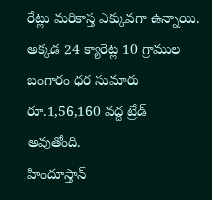రేట్లు మరికాస్త ఎక్కువగా ఉన్నాయి. అక్కడ 24 క్యారెట్ల 10 గ్రాముల బంగారం ధర సుమారు రూ.1,56,160 వద్ద ట్రేడ్ అవుతోంది.
హిందూస్తాన్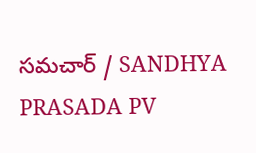సమచార్ / SANDHYA PRASADA PV